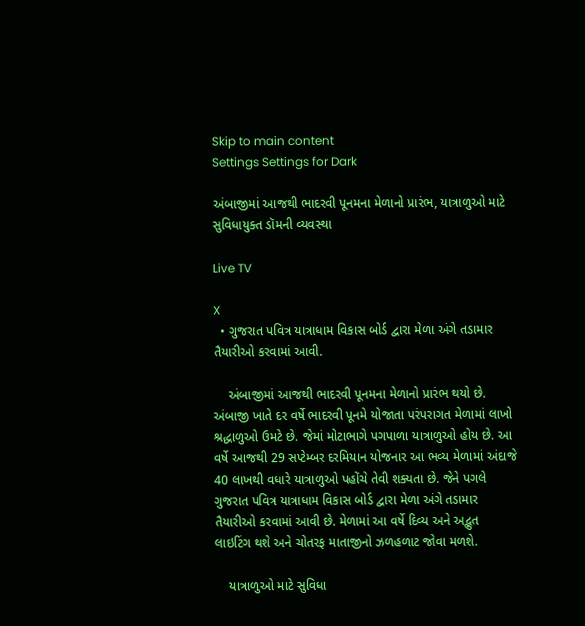Skip to main content
Settings Settings for Dark

અંબાજીમાં આજથી ભાદરવી પૂનમના મેળાનો પ્રારંભ, યાત્રાળુઓ માટે સુવિધાયુક્ત ડૉમની વ્યવસ્થા

Live TV

X
  • ગુજરાત પવિત્ર યાત્રાધામ વિકાસ બોર્ડ દ્વારા મેળા અંગે તડામાર તૈયારીઓ કરવામાં આવી.

    અંબાજીમાં આજથી ભાદરવી પૂનમના મેળાનો પ્રારંભ થયો છે. અંબાજી ખાતે દર વર્ષે ભાદરવી પૂનમે યોજાતા પરંપરાગત મેળામાં લાખો શ્રદ્ધાળુઓ ઉમટે છે. જેમાં મોટાભાગે પગપાળા યાત્રાળુઓ હોય છે. આ વર્ષે આજથી 29 સપ્ટેમ્બર દરમિયાન યોજનાર આ ભવ્ય મેળામાં અંદાજે 40 લાખથી વધારે યાત્રાળુઓ પહોંચે તેવી શક્યતા છે. જેને પગલે ગુજરાત પવિત્ર યાત્રાધામ વિકાસ બોર્ડ દ્વારા મેળા અંગે તડામાર તૈયારીઓ કરવામાં આવી છે. મેળામાં આ વર્ષે દિવ્ય અને અદ્ભુત લાઇટિંગ થશે અને ચોતરફ માતાજીનો ઝળહળાટ જોવા મળશે.

    યાત્રાળુઓ માટે સુવિધા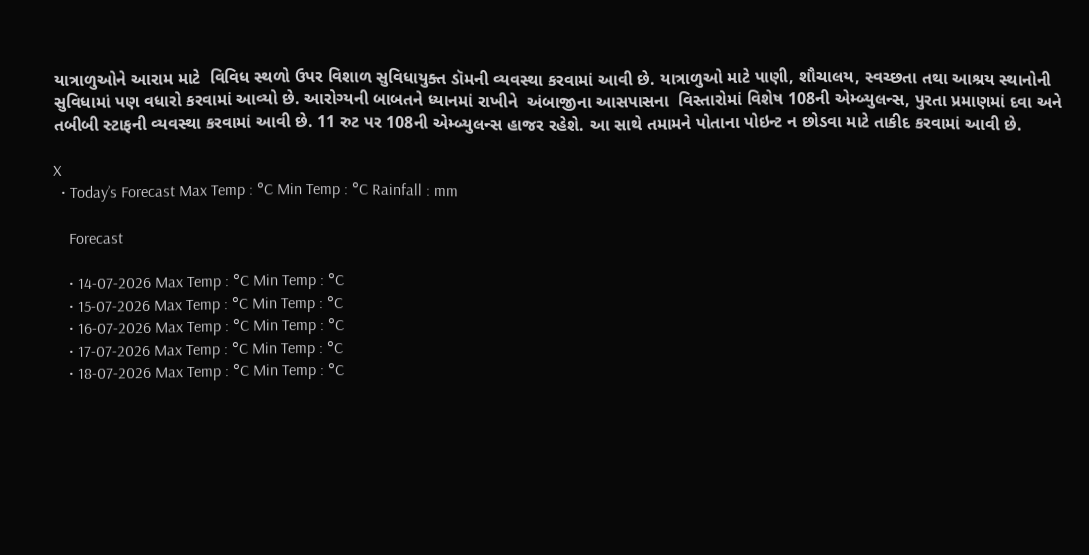યાત્રાળુઓને આરામ માટે  વિવિધ સ્થળો ઉપર વિશાળ સુવિધાયુક્ત ડૉમની વ્યવસ્થા કરવામાં આવી છે. યાત્રાળુઓ માટે પાણી, શૌચાલય, સ્વચ્છતા તથા આશ્રય સ્થાનોની સુવિધામાં પણ વધારો કરવામાં આવ્યો છે. આરોગ્યની બાબતને ધ્યાનમાં રાખીને  અંબાજીના આસપાસના  વિસ્તારોમાં વિશેષ 108ની એમ્બ્યુલન્સ, પુરતા પ્રમાણમાં દવા અને તબીબી સ્ટાફની વ્યવસ્થા કરવામાં આવી છે. 11 રુટ પર 108ની એમ્બ્યુલન્સ હાજર રહેશે. આ સાથે તમામને પોતાના પોઇન્ટ ન છોડવા માટે તાકીદ કરવામાં આવી છે.

X
  • Today’s Forecast Max Temp : °C Min Temp : °C Rainfall : mm

    Forecast

    • 14-07-2026 Max Temp : °C Min Temp : °C
    • 15-07-2026 Max Temp : °C Min Temp : °C
    • 16-07-2026 Max Temp : °C Min Temp : °C
    • 17-07-2026 Max Temp : °C Min Temp : °C
    • 18-07-2026 Max Temp : °C Min Temp : °C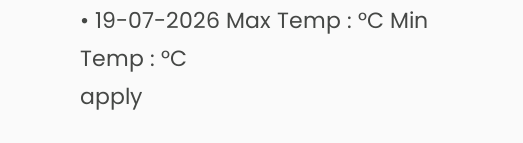• 19-07-2026 Max Temp : °C Min Temp : °C
apply